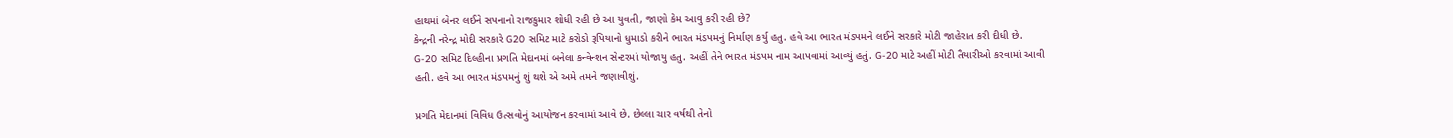હાથમાં બેનર લઈને સપનાનો રાજકુમાર શોધી રહી છે આ યુવતી, જાણો કેમ આવુ કરી રહી છે?
કેન્દ્રની નરેન્દ્ર મોદી સરકારે G20 સમિટ માટે કરોડો રૂપિયાનો ધુમાડો કરીને ભારત મંડપમનું નિર્માણ કર્યુ હતુ. હવે આ ભારત મંડપમને લઈને સરકારે મોટી જાહેરાત કરી દીધી છે.
G-20 સમિટ દિલ્હીના પ્રગતિ મેદાનમાં બનેલા કન્વેન્શન સેન્ટરમાં યોજાયુ હતુ. અહીં તેને ભારત મંડપમ નામ આપવામાં આવ્યું હતું. G-20 માટે અહીં મોટી તૈયારીઓ કરવામાં આવી હતી. હવે આ ભારત મંડપમનું શું થશે એ અમે તમને જણાવીશું.

પ્રગતિ મેદાનમાં વિવિધ ઉત્સવોનું આયોજન કરવામાં આવે છે. છેલ્લા ચાર વર્ષથી તેનો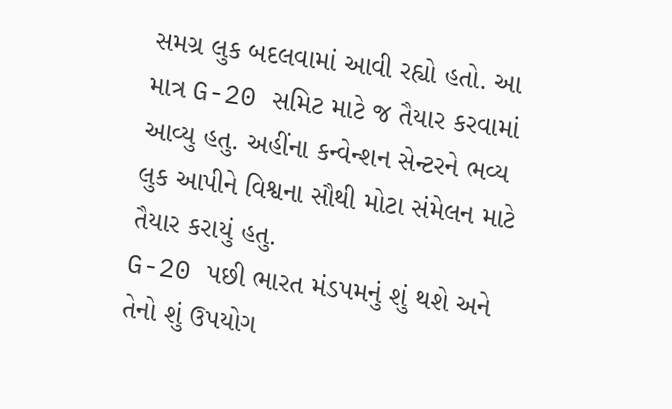સમગ્ર લુક બદલવામાં આવી રહ્યો હતો. આ માત્ર G-20 સમિટ માટે જ તૈયાર કરવામાં આવ્યુ હતુ. અહીંના કન્વેન્શન સેન્ટરને ભવ્ય લુક આપીને વિશ્વના સૌથી મોટા સંમેલન માટે તૈયાર કરાયું હતુ.
G-20 પછી ભારત મંડપમનું શું થશે અને તેનો શું ઉપયોગ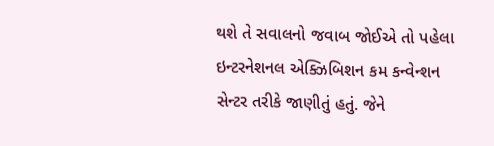થશે તે સવાલનો જવાબ જોઈએ તો પહેલા ઇન્ટરનેશનલ એક્ઝિબિશન કમ કન્વેન્શન સેન્ટર તરીકે જાણીતું હતું. જેને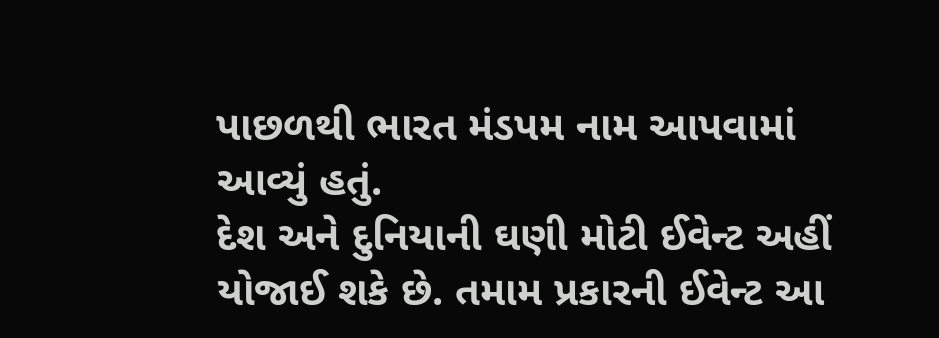પાછળથી ભારત મંડપમ નામ આપવામાં આવ્યું હતું.
દેશ અને દુનિયાની ઘણી મોટી ઈવેન્ટ અહીં યોજાઈ શકે છે. તમામ પ્રકારની ઈવેન્ટ આ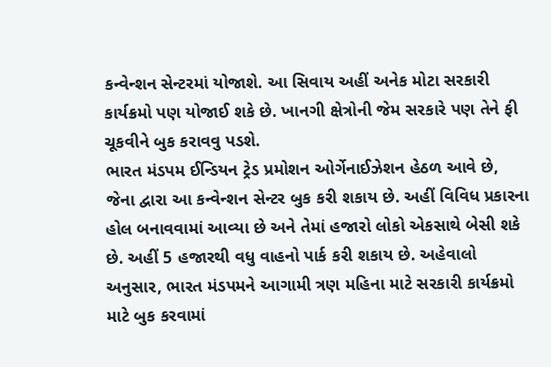કન્વેન્શન સેન્ટરમાં યોજાશે. આ સિવાય અહીં અનેક મોટા સરકારી કાર્યક્રમો પણ યોજાઈ શકે છે. ખાનગી ક્ષેત્રોની જેમ સરકારે પણ તેને ફી ચૂકવીને બુક કરાવવુ પડશે.
ભારત મંડપમ ઈન્ડિયન ટ્રેડ પ્રમોશન ઓર્ગેનાઈઝેશન હેઠળ આવે છે, જેના દ્વારા આ કન્વેન્શન સેન્ટર બુક કરી શકાય છે. અહીં વિવિધ પ્રકારના હોલ બનાવવામાં આવ્યા છે અને તેમાં હજારો લોકો એકસાથે બેસી શકે છે. અહીં 5 હજારથી વધુ વાહનો પાર્ક કરી શકાય છે. અહેવાલો અનુસાર, ભારત મંડપમને આગામી ત્રણ મહિના માટે સરકારી કાર્યક્રમો માટે બુક કરવામાં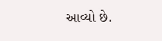આવ્યો છે.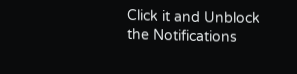Click it and Unblock the Notifications